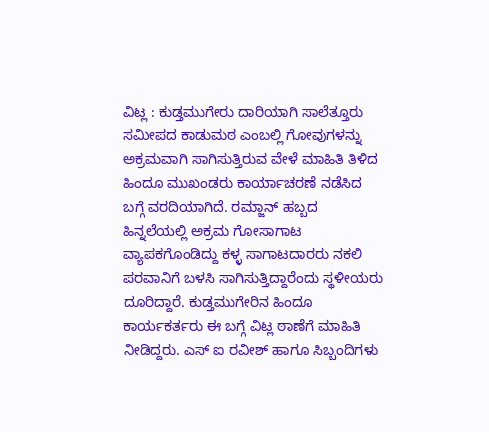ವಿಟ್ಲ : ಕುಡ್ತಮುಗೇರು ದಾರಿಯಾಗಿ ಸಾಲೆತ್ತೂರು ಸಮೀಪದ ಕಾಡುಮಠ ಎಂಬಲ್ಲಿ ಗೋವುಗಳನ್ನು ಅಕ್ರಮವಾಗಿ ಸಾಗಿಸುತ್ತಿರುವ ವೇಳೆ ಮಾಹಿತಿ ತಿಳಿದ ಹಿಂದೂ ಮುಖಂಡರು ಕಾರ್ಯಾಚರಣೆ ನಡೆಸಿದ ಬಗ್ಗೆ ವರದಿಯಾಗಿದೆ. ರಮ್ಜಾನ್ ಹಬ್ಬದ ಹಿನ್ನಲೆಯಲ್ಲಿ ಅಕ್ರಮ ಗೋಸಾಗಾಟ ವ್ಯಾಪಕಗೊಂಡಿದ್ದು ಕಳ್ಳ ಸಾಗಾಟದಾರರು ನಕಲಿ ಪರವಾನಿಗೆ ಬಳಸಿ ಸಾಗಿಸುತ್ತಿದ್ದಾರೆಂದು ಸ್ಥಳೀಯರು ದೂರಿದ್ದಾರೆ. ಕುಡ್ತಮುಗೇರಿನ ಹಿಂದೂ ಕಾರ್ಯಕರ್ತರು ಈ ಬಗ್ಗೆ ವಿಟ್ಲ ಠಾಣೆಗೆ ಮಾಹಿತಿ ನೀಡಿದ್ದರು. ಎಸ್ ಐ ರವೀಶ್ ಹಾಗೂ ಸಿಬ್ಬಂದಿಗಳು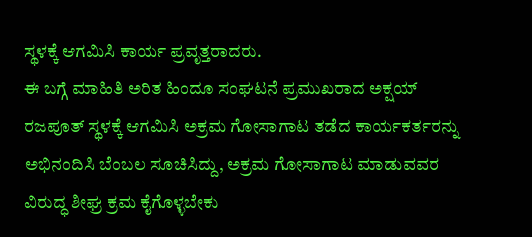ಸ್ಥಳಕ್ಕೆ ಆಗಮಿಸಿ ಕಾರ್ಯ ಪ್ರವೃತ್ತರಾದರು.
ಈ ಬಗ್ಗೆ ಮಾಹಿತಿ ಅರಿತ ಹಿಂದೂ ಸಂಘಟನೆ ಪ್ರಮುಖರಾದ ಅಕ್ಷಯ್ ರಜಪೂತ್ ಸ್ಥಳಕ್ಕೆ ಆಗಮಿಸಿ ಅಕ್ರಮ ಗೋಸಾಗಾಟ ತಡೆದ ಕಾರ್ಯಕರ್ತರನ್ನು ಅಭಿನಂದಿಸಿ ಬೆಂಬಲ ಸೂಚಿಸಿದ್ದು, ಅಕ್ರಮ ಗೋಸಾಗಾಟ ಮಾಡುವವರ ವಿರುದ್ಧ ಶೀಘ್ರ ಕ್ರಮ ಕೈಗೊಳ್ಳಬೇಕು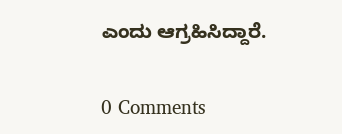ಎಂದು ಆಗ್ರಹಿಸಿದ್ದಾರೆ.

0 Comments